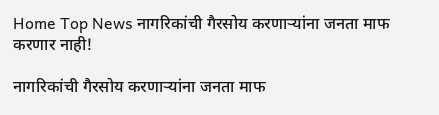Home Top News नागरिकांची गैरसोय करणाऱ्यांना जनता माफ करणार नाही!

नागरिकांची गैरसोय करणाऱ्यांना जनता माफ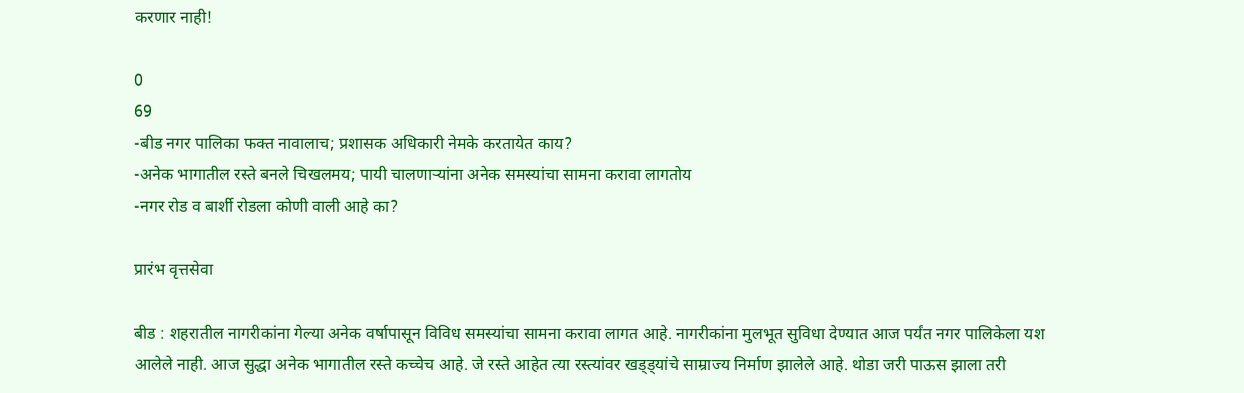करणार नाही!

0
69
-बीड नगर पालिका फक्त नावालाच; प्रशासक अधिकारी नेमके करतायेत काय?
-अनेक भागातील रस्ते बनले चिखलमय; पायी चालणाऱ्यांना अनेक समस्यांचा सामना करावा लागतोय
-नगर रोड व बार्शी रोडला कोणी वाली आहे का?

प्रारंभ वृत्तसेवा

बीड : शहरातील नागरीकांना गेल्या अनेक वर्षापासून विविध समस्यांचा सामना करावा लागत आहे. नागरीकांना मुलभूत सुविधा देण्यात आज पर्यंत नगर पालिकेला यश आलेले नाही. आज सुद्धा अनेक भागातील रस्ते कच्चेच आहे. जे रस्ते आहेत त्या रस्त्यांवर खड्ड्यांचे साम्राज्य निर्माण झालेले आहे. थोडा जरी पाऊस झाला तरी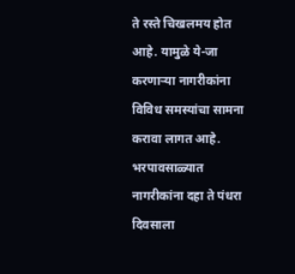ते रस्ते चिखलमय होत आहे. यामुळे ये-जा करणाऱ्या नागरीकांना विविध समस्यांचा सामना करावा लागत आहे. भरपावसाळ्यात नागरीकांना दहा ते पंधरा दिवसाला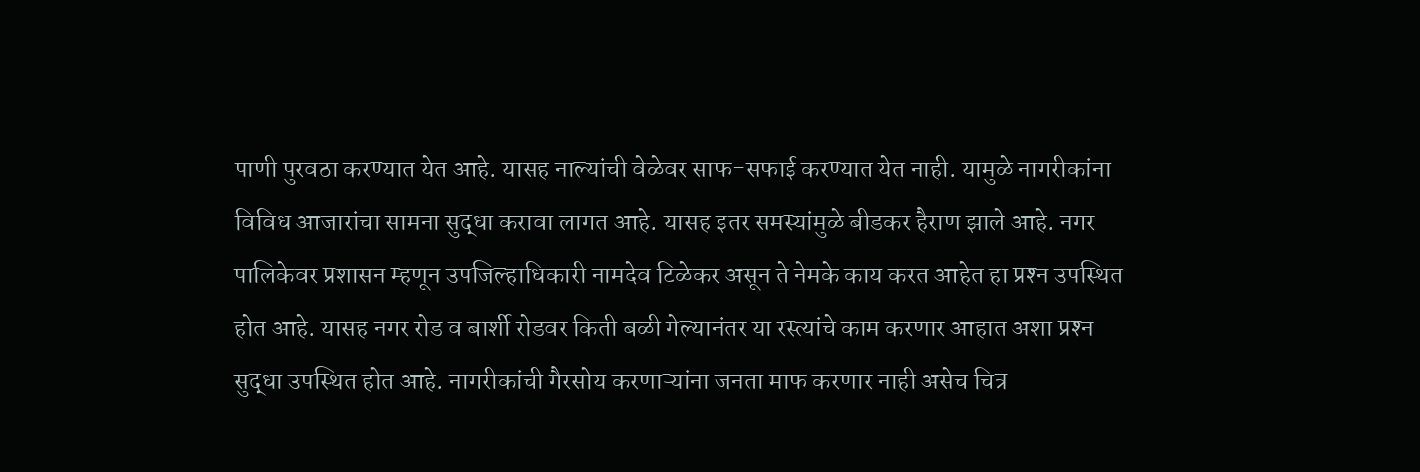पाणी पुरवठा करण्यात येत आहे. यासह नाल्यांची वेळेवर साफ-सफाई करण्यात येत नाही. यामुळे नागरीकांना विविध आजारांचा सामना सुद्धा करावा लागत आहे. यासह इतर समस्यांमुळे बीडकर हैराण झाले आहे. नगर पालिकेवर प्रशासन म्हणून उपजिल्हाधिकारी नामदेव टिळेकर असून ते नेमके काय करत आहेत हा प्रश्‍न उपस्थित होत आहे. यासह नगर रोड व बार्शी रोडवर किती बळी गेल्यानंतर या रस्त्यांचे काम करणार आहात अशा प्रश्‍न सुद्धा उपस्थित होत आहे. नागरीकांची गैरसोय करणाऱ्यांना जनता माफ करणार नाही असेच चित्र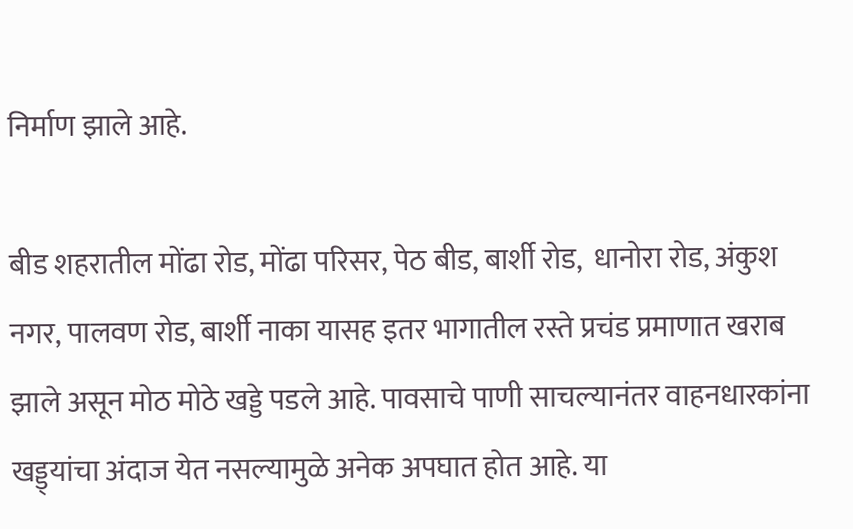निर्माण झाले आहे.

बीड शहरातील मोंढा रोड, मोंढा परिसर, पेठ बीड, बार्शी रोड,  धानोरा रोड, अंकुश नगर, पालवण रोड, बार्शी नाका यासह इतर भागातील रस्ते प्रचंड प्रमाणात खराब झाले असून मोठ मोठे खड्डे पडले आहे. पावसाचे पाणी साचल्यानंतर वाहनधारकांना खड्ड्यांचा अंदाज येत नसल्यामुळे अनेक अपघात होत आहे. या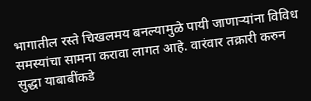भागातील रस्ते चिखलमय बनल्यामुळे पायी जाणाऱ्यांना विविध समस्यांचा सामना करावा लागत आहे. वारंवार तक्रारी करुन सुद्धा याबाबींकडे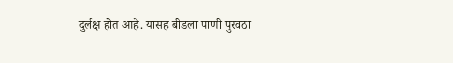दुर्लक्ष होत आहे. यासह बीडला पाणी पुरवठा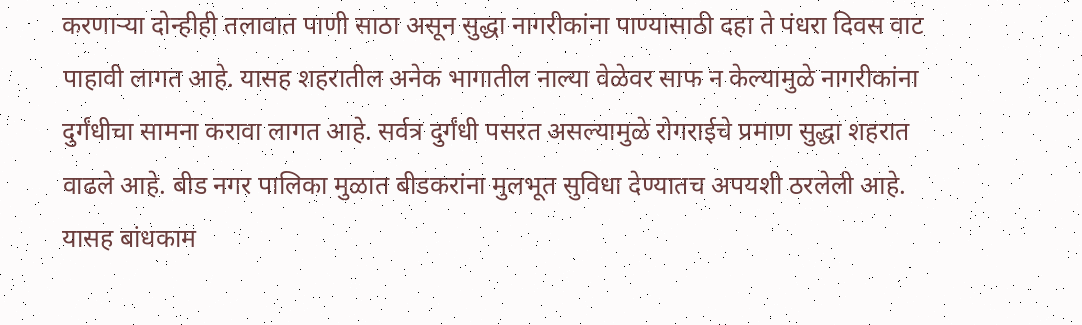करणाऱ्या दोन्हीही तलावात पाणी साठा असून सुद्धा नागरीकांना पाण्यासाठी दहा ते पंधरा दिवस वाट पाहावी लागत आहे. यासह शहरातील अनेक भागातील नाल्या वेळेवर साफ न केल्यामुळे नागरीकांना दुर्गंधीचा सामना करावा लागत आहे. सर्वत्र दुर्गंधी पसरत असल्यामुळे रोगराईचे प्रमाण सुद्धा शहरात वाढले आहे. बीड नगर पालिका मुळात बीडकरांना मुलभूत सुविधा देण्यातच अपयशी ठरलेली आहे. यासह बांधकाम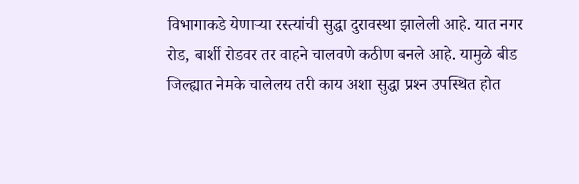विभागाकडे येणाऱ्या रस्त्यांची सुद्धा दुरावस्था झालेली आहे. यात नगर रोड, बार्शी रोडवर तर वाहने चालवणे कठीण बनले आहे. यामुळे बीड जिल्ह्यात नेमके चालेलय तरी काय अशा सुद्धा प्रश्‍न उपस्थित होत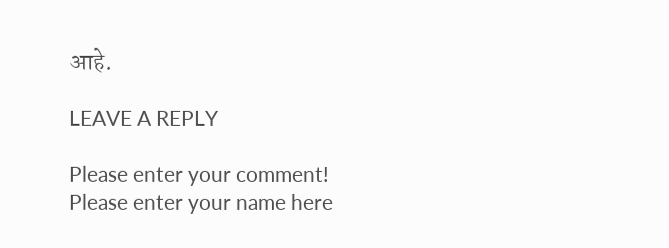आहे.

LEAVE A REPLY

Please enter your comment!
Please enter your name here